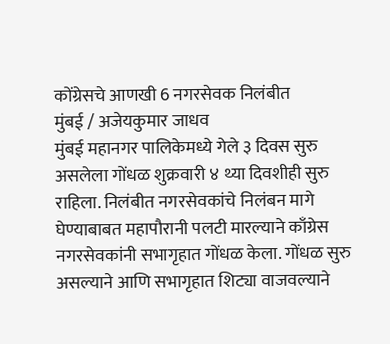कोंग्रेसचे आणखी 6 नगरसेवक निलंबीत
मुंबई / अजेयकुमार जाधव
मुंबई महानगर पालिकेमध्ये गेले ३ दिवस सुरु असलेला गोंधळ शुक्रवारी ४ थ्या दिवशीही सुरु राहिला. निलंबीत नगरसेवकांचे निलंबन मागे घेण्याबाबत महापौरानी पलटी मारल्याने काँग्रेस नगरसेवकांनी सभागृहात गोंधळ केला. गोंधळ सुरु असल्याने आणि सभागृहात शिट्या वाजवल्याने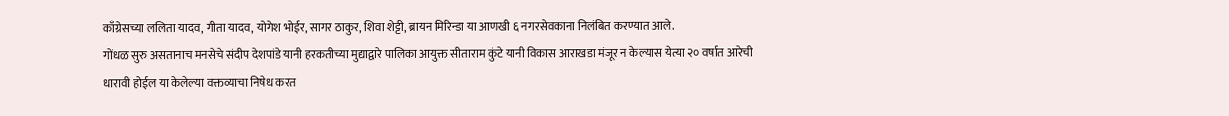काँग्रेसच्या ललिता यादव, गीता यादव, योगेश भोईर, सागर ठाकुर, शिवा शेट्टी, ब्रायन मिरिन्डा या आणखी ६ नगरसेवकाना निलंबित करण्यात आले.
गोंधळ सुरु असतानाच मनसेचे संदीप देशपांडे यानी हरकतीच्या मुद्याद्वारे पालिका आयुक्त सीताराम कुंटे यानी विकास आराखडा मंजूर न केल्यास येत्या २० वर्षात आरेची धारावी होईल या केलेल्या वक्तव्याचा निषेध करत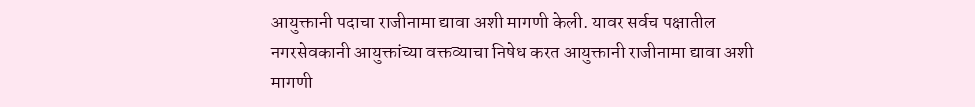आयुक्तानी पदाचा राजीनामा द्यावा अशी मागणी केली. यावर सर्वच पक्षातील नगरसेवकानी आयुक्तांच्या वक्तव्याचा निषेध करत आयुक्तानी राजीनामा द्यावा अशी मागणी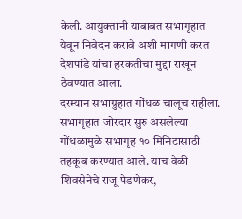केली. आयुक्तानी याबाबत सभागृहात येवून निवेदन करावे अशी मागणी करत देशपांडे यांचा हरकतीचा मुद्दा राखून ठेवण्यात आला.
दरम्यान सभाग्रुहात गोंधळ चालूच राहीला. सभागृहात जोरदार सुरु असलेल्या गोंधळामुळे सभागृह १० मिनिटासाठी तहकूब करण्यात आले. याच वेळी शिवसेनेचे राजू पेडणेकर,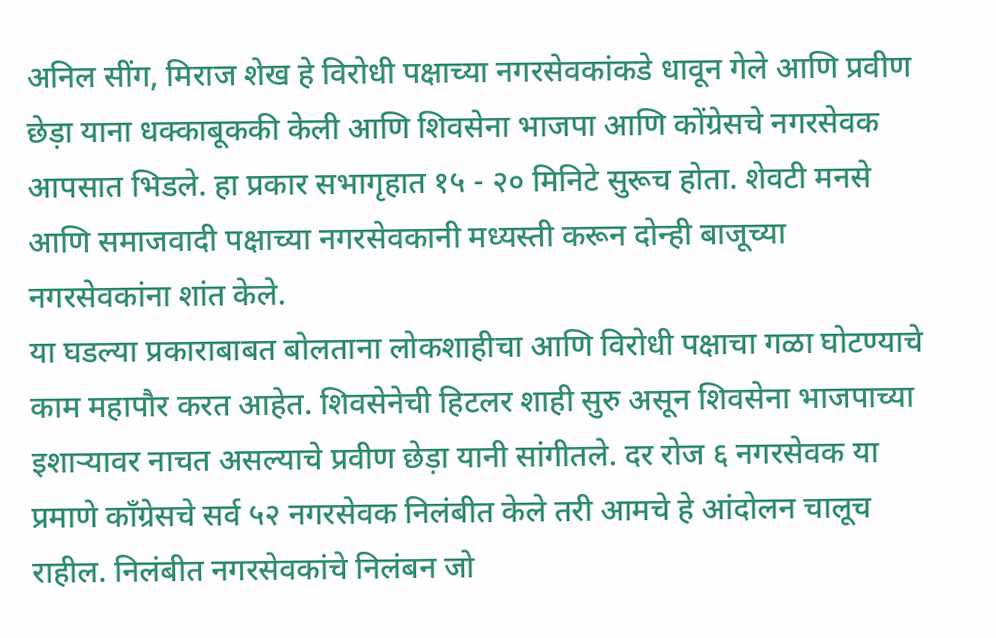अनिल सींग, मिराज शेख हे विरोधी पक्षाच्या नगरसेवकांकडे धावून गेले आणि प्रवीण छेड़ा याना धक्काबूककी केली आणि शिवसेना भाजपा आणि कोंग्रेसचे नगरसेवक आपसात भिडले. हा प्रकार सभागृहात १५ - २० मिनिटे सुरूच होता. शेवटी मनसे आणि समाजवादी पक्षाच्या नगरसेवकानी मध्यस्ती करून दोन्ही बाजूच्या नगरसेवकांना शांत केले.
या घडल्या प्रकाराबाबत बोलताना लोकशाहीचा आणि विरोधी पक्षाचा गळा घोटण्याचे काम महापौर करत आहेत. शिवसेनेची हिटलर शाही सुरु असून शिवसेना भाजपाच्या इशाऱ्यावर नाचत असल्याचे प्रवीण छेड़ा यानी सांगीतले. दर रोज ६ नगरसेवक या प्रमाणे काँग्रेसचे सर्व ५२ नगरसेवक निलंबीत केले तरी आमचे हे आंदोलन चालूच राहील. निलंबीत नगरसेवकांचे निलंबन जो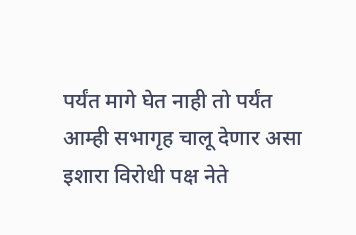पर्यंत मागे घेत नाही तो पर्यंत आम्ही सभागृह चालू देणार असा इशारा विरोधी पक्ष नेते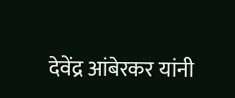देवेंद्र आंबेरकर यांनी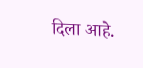दिला आहे.